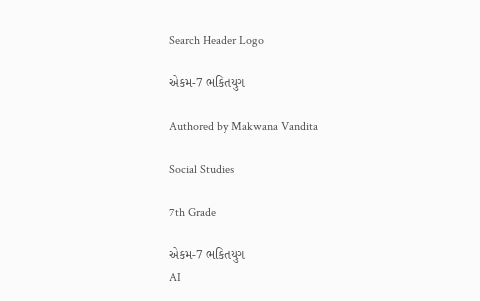Search Header Logo

એકમ-7 ભકિતયુગ

Authored by Makwana Vandita

Social Studies

7th Grade

એકમ-7 ભકિતયુગ
AI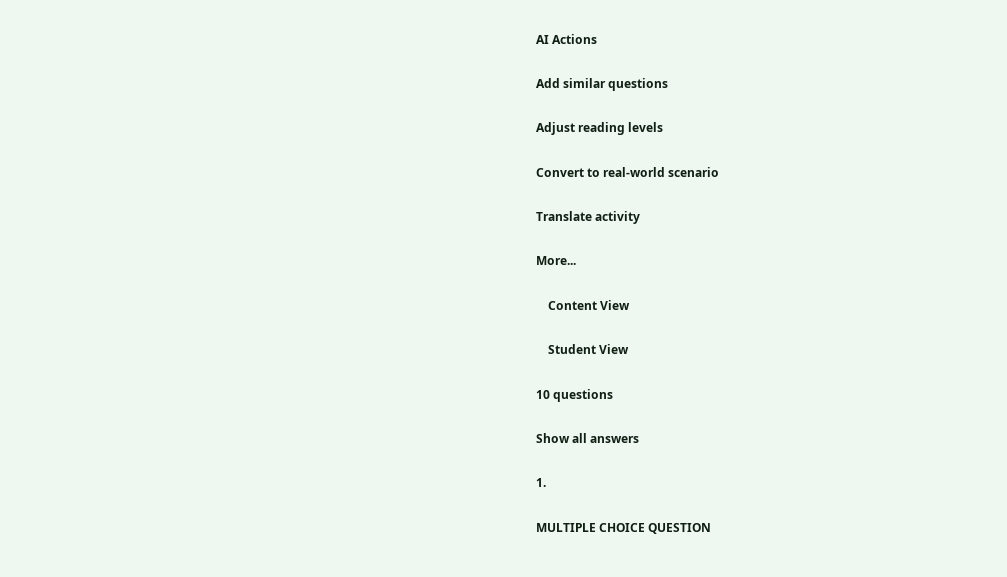AI Actions

Add similar questions

Adjust reading levels

Convert to real-world scenario

Translate activity

More...

    Content View

    Student View

10 questions

Show all answers

1.

MULTIPLE CHOICE QUESTION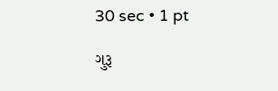30 sec • 1 pt

ગુરૂ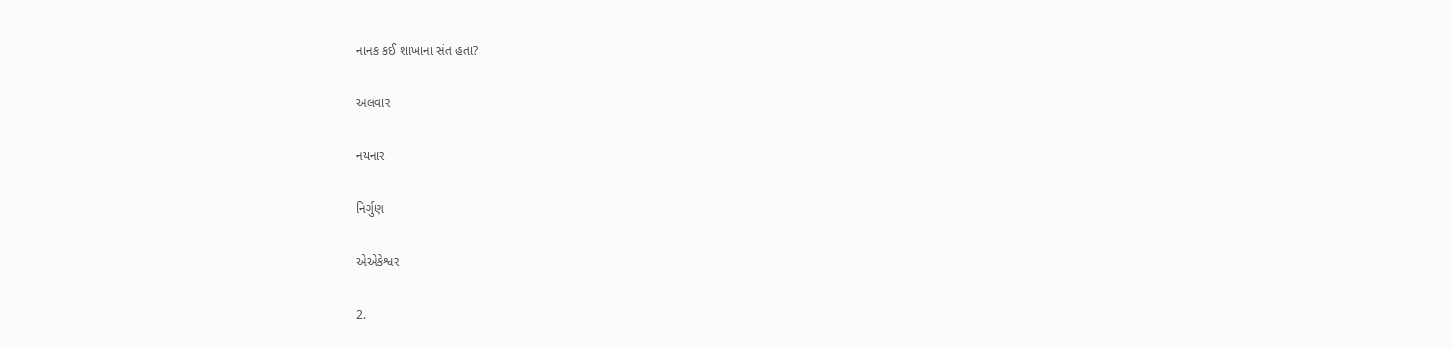નાનક કઈ શાખાના સંત હતા?

અલવાર

નયનાર

નિર્ગુણ

એએકેશ્વર

2.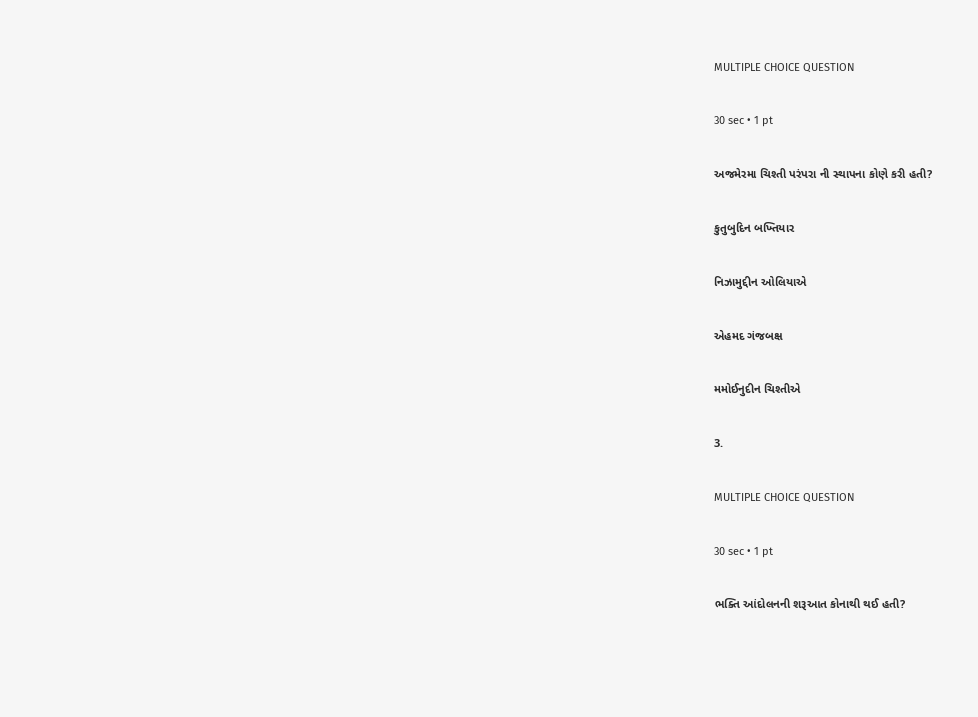MULTIPLE CHOICE QUESTION

30 sec • 1 pt

અજમેરમા ચિશ્તી પરંપરા ની સ્થાપના કોણે કરી હતી?

કુતુબુદિન બખ્તિયાર

નિઝામુદ્દીન ઓલિયાએ

એહમદ ગંજબક્ષ

મમોઈનુદીન ચિશ્તીએ

3.

MULTIPLE CHOICE QUESTION

30 sec • 1 pt

ભક્તિ આંદોલનની શરૂઆત કોનાથી થઈ હતી?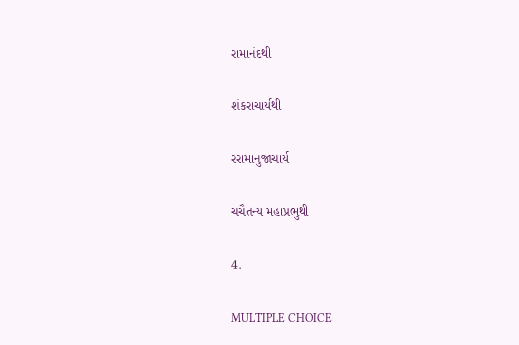રામાનંદથી

શંકરાચાર્યથી

રરામાનુજાચાર્ય

ચચૈતન્ય મહાપ્રભુથી

4.

MULTIPLE CHOICE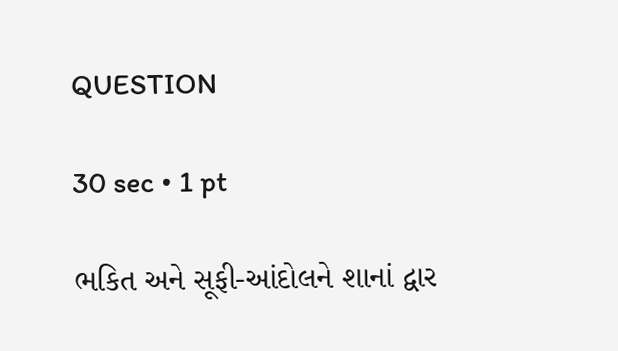QUESTION

30 sec • 1 pt

ભકિત અને સૂફી-આંદોલને શાનાં દ્વાર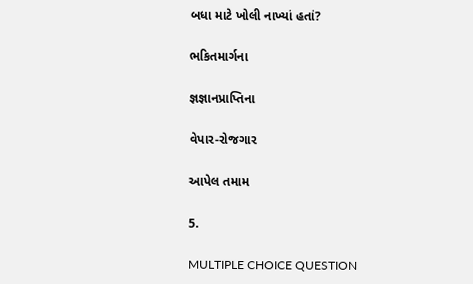બધા માટે ખોલી નાખ્યાં હતાં?

ભકિતમાર્ગના

જ્ઞજ્ઞાનપ્રાપ્તિના

વેપાર-રોજગાર

આપેલ તમામ

5.

MULTIPLE CHOICE QUESTION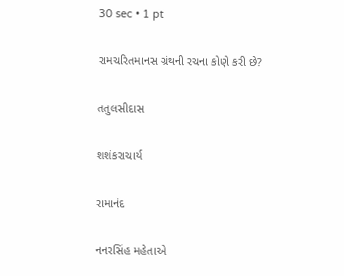30 sec • 1 pt

રામચરિતમાનસ ગ્રંથની રચના કોણે કરી છે?

તતુલસીદાસ

શશંકરાચાર્ય

રામાનંદ

નનરસિંહ મહેતાએ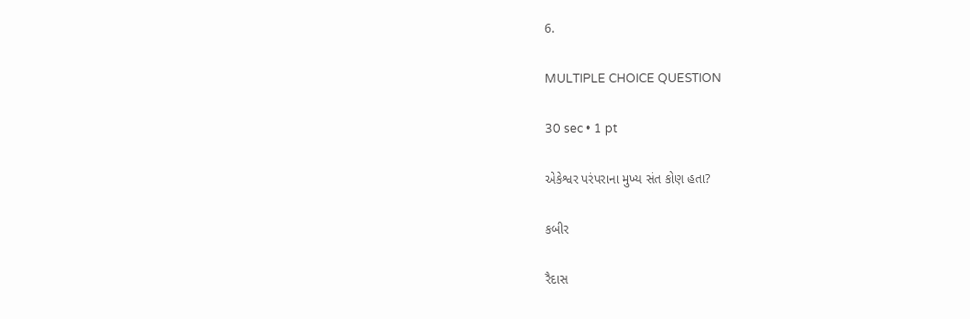6.

MULTIPLE CHOICE QUESTION

30 sec • 1 pt

એકેશ્વર પરંપરાના મુખ્ય સંત કોણ હતા?

કબીર

રૈદાસ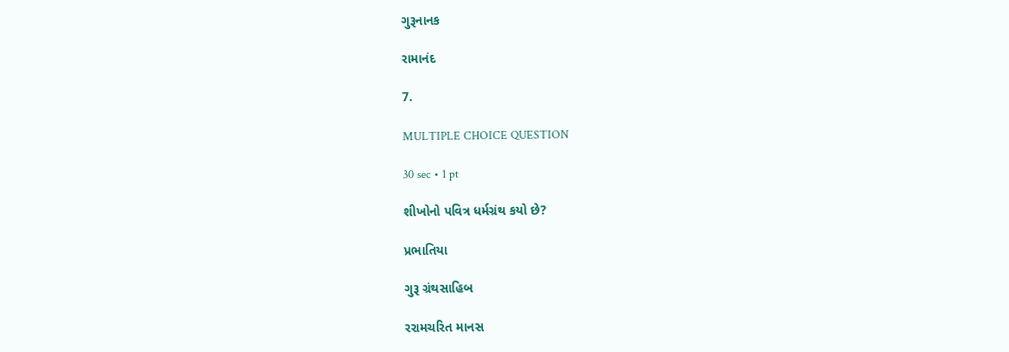ગુરૂનાનક

રામાનંદ

7.

MULTIPLE CHOICE QUESTION

30 sec • 1 pt

શીખોનો પવિત્ર ધર્મગ્રંથ કયો છે?

પ્રભાતિયા

ગુરૂ ગ્રંથસાહિબ

રરામચરિત માનસ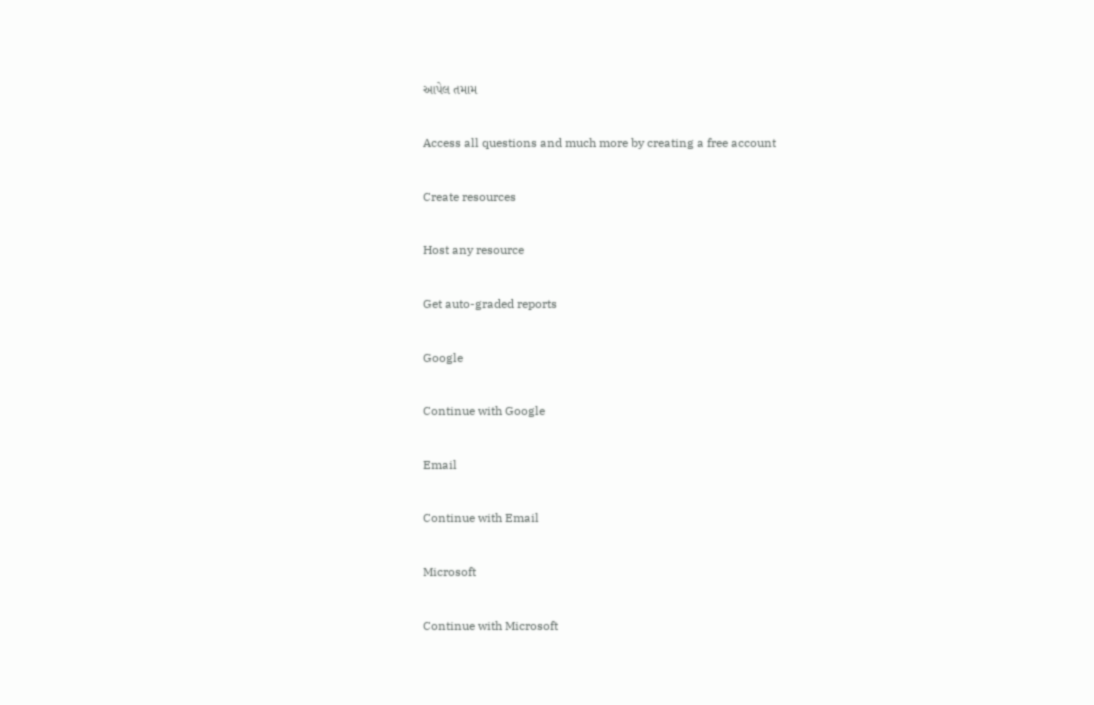આપેલ તમામ

Access all questions and much more by creating a free account

Create resources

Host any resource

Get auto-graded reports

Google

Continue with Google

Email

Continue with Email

Microsoft

Continue with Microsoft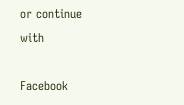or continue with

Facebook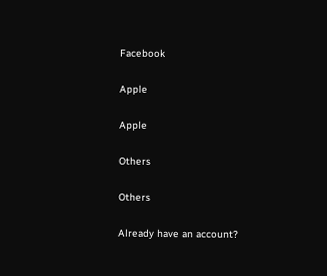Facebook

Apple

Apple

Others

Others

Already have an account?